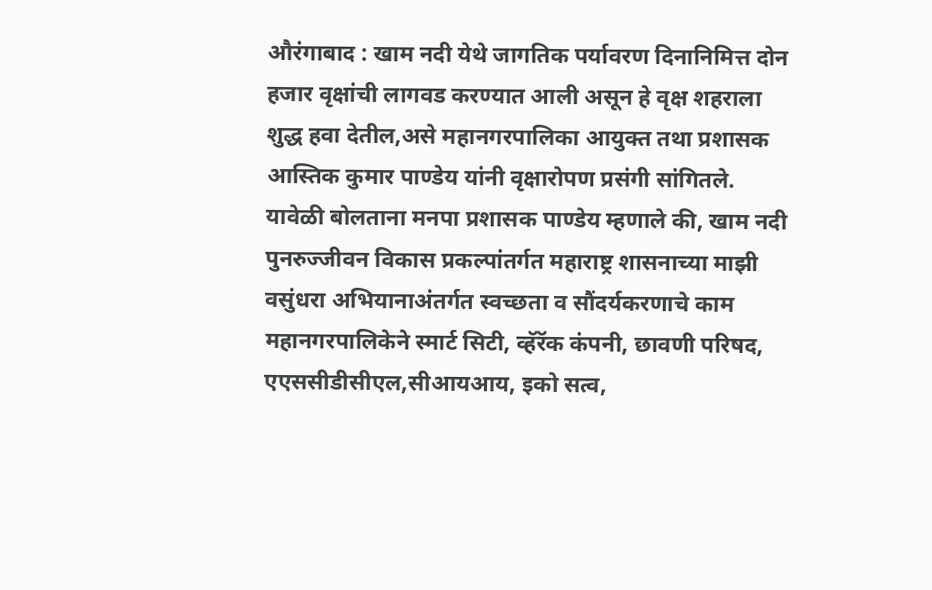औरंगाबाद : खाम नदी येथे जागतिक पर्यावरण दिनानिमित्त दोन हजार वृक्षांची लागवड करण्यात आली असून हे वृक्ष शहराला शुद्ध हवा देतील,असे महानगरपालिका आयुक्त तथा प्रशासक आस्तिक कुमार पाण्डेय यांनी वृक्षारोपण प्रसंगी सांगितले. यावेळी बोलताना मनपा प्रशासक पाण्डेय म्हणाले की, खाम नदी पुनरुज्जीवन विकास प्रकल्पांतर्गत महाराष्ट्र शासनाच्या माझी वसुंधरा अभियानाअंतर्गत स्वच्छता व सौंदर्यकरणाचे काम महानगरपालिकेने स्मार्ट सिटी, व्हॅरॅक कंपनी, छावणी परिषद, एएससीडीसीएल,सीआयआय, इको सत्व,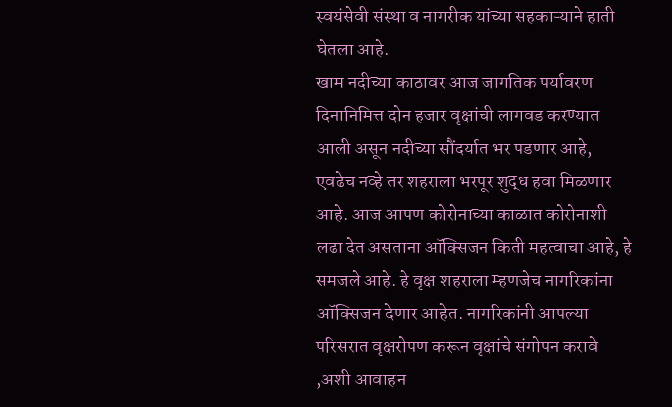स्वयंसेवी संस्था व नागरीक यांच्या सहकाऱ्याने हाती घेतला आहे.
खाम नदीच्या काठावर आज जागतिक पर्यावरण दिनानिमित्त दोन हजार वृक्षांची लागवड करण्यात आली असून नदीच्या सौंदर्यात भर पडणार आहे, एवढेच नव्हे तर शहराला भरपूर शुद्ध हवा मिळणार आहे. आज आपण कोरोनाच्या काळात कोरोनाशी लढा देत असताना ऑक्सिजन किती महत्वाचा आहे, हे समजले आहे. हे वृक्ष शहराला म्हणजेच नागरिकांना ऑक्सिजन देणार आहेत. नागरिकांनी आपल्या परिसरात वृक्षरोपण करून वृक्षांचे संगोपन करावे ,अशी आवाहन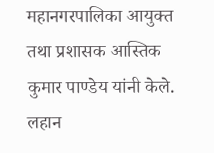महानगरपालिका आयुक्त तथा प्रशासक आस्तिक कुमार पाण्डेय यांनी केले.
लहान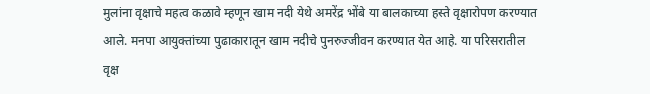मुलांना वृक्षाचे महत्व कळावे म्हणून खाम नदी येथे अमरेंद्र भोंबे या बालकाच्या हस्ते वृक्षारोपण करण्यात आले. मनपा आयुक्तांच्या पुढाकारातून खाम नदीचे पुनरुज्जीवन करण्यात येत आहे. या परिसरातील वृक्ष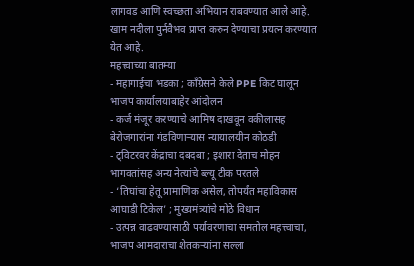लागवड आणि स्वच्छता अभियान राबवण्यात आले आहे. खाम नदीला पुर्नवैभव प्राप्त करुन देण्याचा प्रयत्न करण्यात येत आहे.
महत्त्वाच्या बातम्या
- महागाईचा भडका ; कॉंग्रेसने केले PPE किट घालून भाजप कार्यालयाबाहेर आंदोलन
- कर्ज मंजूर करण्याचे आमिष दाखवून वकीलासह बेरोजगारांना गंडविणाऱ्यास न्यायालयीन कोठडी
- ट्विटरवर केंद्राचा दबदबा ; इशारा देताच मोहन भागवतांसह अन्य नेत्यांचे ब्ल्यू टीक परतले
- ‘तिघांचा हेतू प्रामाणिक असेल, तोपर्यंत महाविकास आघाडी टिकेल’ ; मुख्यमंत्र्यांचे मोठे विधान
- उत्पन्न वाढवण्यासाठी पर्यावरणाचा समतोल महत्त्वाचा, भाजप आमदाराचा शेतकऱ्यांना सल्ला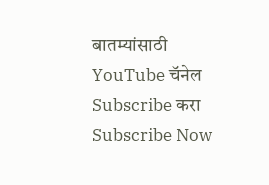बातम्यांसाठी YouTube चॅनेल Subscribe करा
Subscribe Now